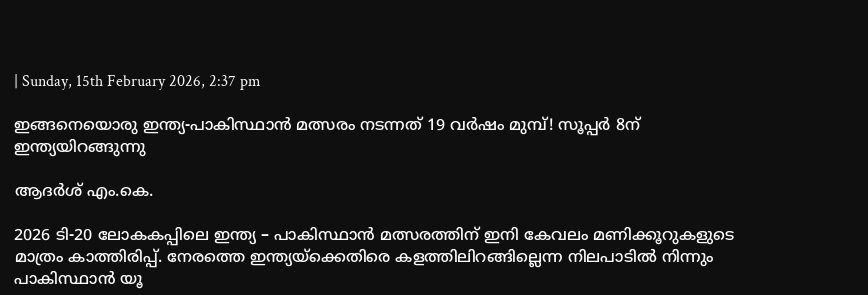| Sunday, 15th February 2026, 2:37 pm

ഇങ്ങനെയൊരു ഇന്ത്യ-പാകിസ്ഥാന്‍ മത്സരം നടന്നത് 19 വര്‍ഷം മുമ്പ്! സൂപ്പര്‍ 8ന് ഇന്ത്യയിറങ്ങുന്നു

ആദര്‍ശ് എം.കെ.

2026 ടി-20 ലോകകപ്പിലെ ഇന്ത്യ – പാകിസ്ഥാന്‍ മത്സരത്തിന് ഇനി കേവലം മണിക്കൂറുകളുടെ മാത്രം കാത്തിരിപ്പ്. നേരത്തെ ഇന്ത്യയ്ക്കെതിരെ കളത്തിലിറങ്ങില്ലെന്ന നിലപാടില്‍ നിന്നും പാകിസ്ഥാന്‍ യൂ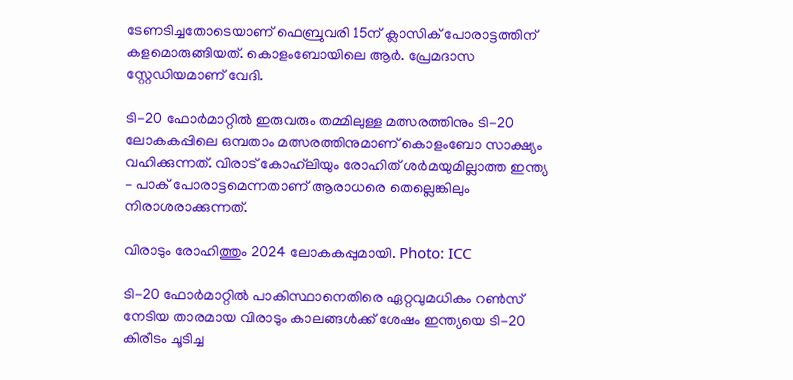ടേണടിച്ചതോടെയാണ് ഫെബ്രുവരി 15ന് ക്ലാസിക് പോരാട്ടത്തിന് കളമൊരുങ്ങിയത്. കൊളംബോയിലെ ആര്‍. പ്രേമദാസ സ്റ്റേഡിയമാണ് വേദി.

ടി-20 ഫോര്‍മാറ്റില്‍ ഇരുവരും തമ്മിലുള്ള മത്സരത്തിനും ടി-20 ലോകകപ്പിലെ ഒമ്പതാം മത്സരത്തിനുമാണ് കൊളംബോ സാക്ഷ്യം വഹിക്കുന്നത്. വിരാട് കോഹ്‌ലിയും രോഹിത് ശര്‍മയുമില്ലാത്ത ഇന്ത്യ – പാക് പോരാട്ടമെന്നതാണ് ആരാധരെ തെല്ലെങ്കിലും നിരാശരാക്കുന്നത്.

വിരാടും രോഹിത്തും 2024 ലോകകപ്പുമായി. Photo: ICC

ടി-20 ഫോര്‍മാറ്റില്‍ പാകിസ്ഥാനെതിരെ ഏറ്റവുമധികം റണ്‍സ് നേടിയ താരമായ വിരാടും കാലങ്ങള്‍ക്ക് ശേഷം ഇന്ത്യയെ ടി-20 കിരീടം ചൂടിച്ച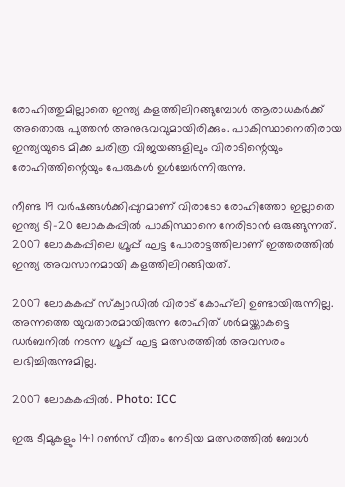രോഹിത്തുമില്ലാതെ ഇന്ത്യ കളത്തിലിറങ്ങുമ്പോള്‍ ആരാധകര്‍ക്ക് അതൊരു പുത്തന്‍ അനുഭവവുമായിരിക്കും. പാകിസ്ഥാനെതിരായ ഇന്ത്യയുടെ മിക്ക ചരിത്ര വിജയങ്ങളിലും വിരാടിന്റെയും രോഹിത്തിന്റെയും പേരുകള്‍ ഉള്‍ച്ചേര്‍ന്നിരുന്നു.

നീണ്ട 19 വര്‍ഷങ്ങള്‍ക്കിപ്പുറമാണ് വിരാടോ രോഹിത്തോ ഇല്ലാതെ ഇന്ത്യ ടി-20 ലോകകപ്പില്‍ പാകിസ്ഥാനെ നേരിടാന്‍ ഒരുങ്ങുന്നത്. 2007 ലോകകപ്പിലെ ഗ്രൂപ്പ് ഘട്ട പോരാട്ടത്തിലാണ് ഇത്തരത്തില്‍ ഇന്ത്യ അവസാനമായി കളത്തിലിറങ്ങിയത്.

2007 ലോകകപ്പ് സ്‌ക്വാഡില്‍ വിരാട് കോഹ്‌ലി ഉണ്ടായിരുന്നില്ല. അന്നത്തെ യുവതാരമായിരുന്ന രോഹിത് ശര്‍മയ്ക്കാകട്ടെ ഡര്‍ബനില്‍ നടന്ന ഗ്രൂപ്പ് ഘട്ട മത്സരത്തില്‍ അവസരം ലഭിച്ചിരുന്നുമില്ല.

2007 ലോകകപ്പില്‍. Photo: ICC

ഇരു ടീമുകളും 141 റണ്‍സ് വീതം നേടിയ മത്സരത്തില്‍ ബോള്‍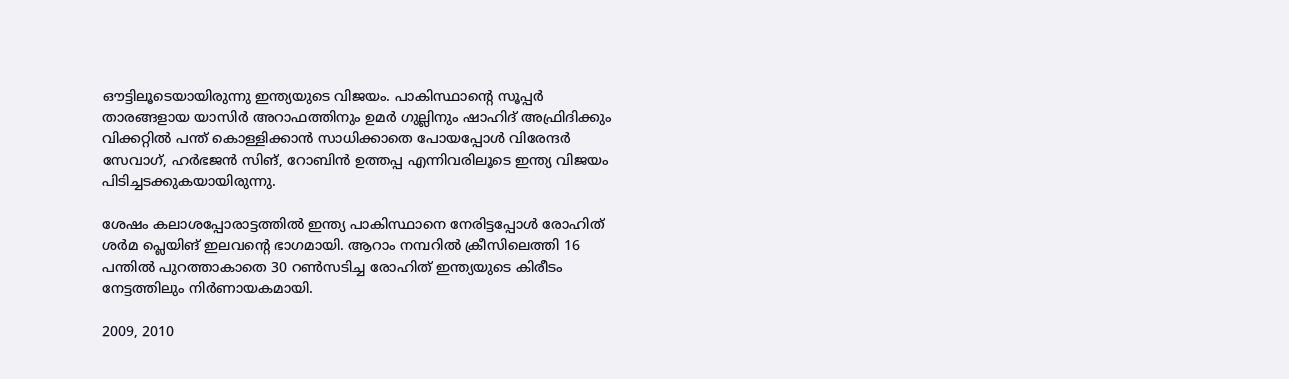ഔട്ടിലൂടെയായിരുന്നു ഇന്ത്യയുടെ വിജയം. പാകിസ്ഥാന്റെ സൂപ്പര്‍ താരങ്ങളായ യാസിര്‍ അറാഫത്തിനും ഉമര്‍ ഗുല്ലിനും ഷാഹിദ് അഫ്രിദിക്കും വിക്കറ്റില്‍ പന്ത് കൊള്ളിക്കാന്‍ സാധിക്കാതെ പോയപ്പോള്‍ വിരേന്ദര്‍ സേവാഗ്, ഹര്‍ഭജന്‍ സിങ്, റോബിന്‍ ഉത്തപ്പ എന്നിവരിലൂടെ ഇന്ത്യ വിജയം പിടിച്ചടക്കുകയായിരുന്നു.

ശേഷം കലാശപ്പോരാട്ടത്തില്‍ ഇന്ത്യ പാകിസ്ഥാനെ നേരിട്ടപ്പോള്‍ രോഹിത് ശര്‍മ പ്ലെയിങ് ഇലവന്റെ ഭാഗമായി. ആറാം നമ്പറില്‍ ക്രീസിലെത്തി 16 പന്തില്‍ പുറത്താകാതെ 30 റണ്‍സടിച്ച രോഹിത് ഇന്ത്യയുടെ കിരീടം നേട്ടത്തിലും നിര്‍ണായകമായി.

2009, 2010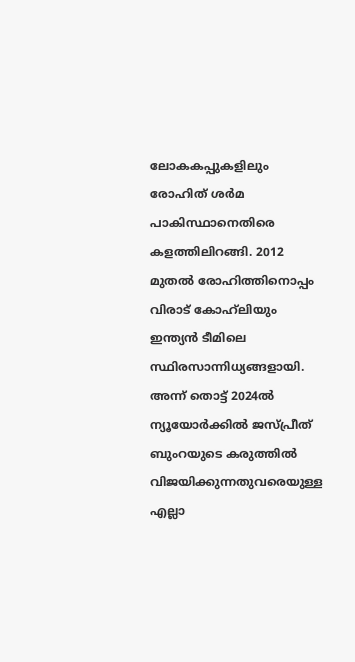ലോകകപ്പുകളിലും രോഹിത് ശര്‍മ പാകിസ്ഥാനെതിരെ കളത്തിലിറങ്ങി. 2012 മുതല്‍ രോഹിത്തിനൊപ്പം വിരാട് കോഹ്‌ലിയും ഇന്ത്യന്‍ ടീമിലെ സ്ഥിരസാന്നിധ്യങ്ങളായി. അന്ന് തൊട്ട് 2024ല്‍ ന്യൂയോര്‍ക്കില്‍ ജസ്പ്രീത് ബുംറയുടെ കരുത്തില്‍ വിജയിക്കുന്നതുവരെയുള്ള എല്ലാ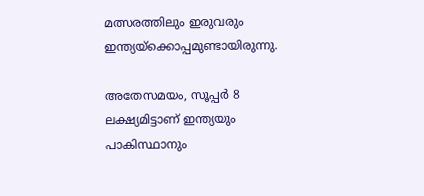മത്സരത്തിലും ഇരുവരും ഇന്ത്യയ്‌ക്കൊപ്പമുണ്ടായിരുന്നു.

അതേസമയം, സൂപ്പര്‍ 8 ലക്ഷ്യമിട്ടാണ് ഇന്ത്യയും പാകിസ്ഥാനും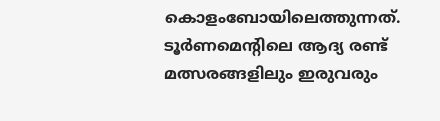കൊളംബോയിലെത്തുന്നത്. ടൂര്‍ണമെന്റിലെ ആദ്യ രണ്ട് മത്സരങ്ങളിലും ഇരുവരും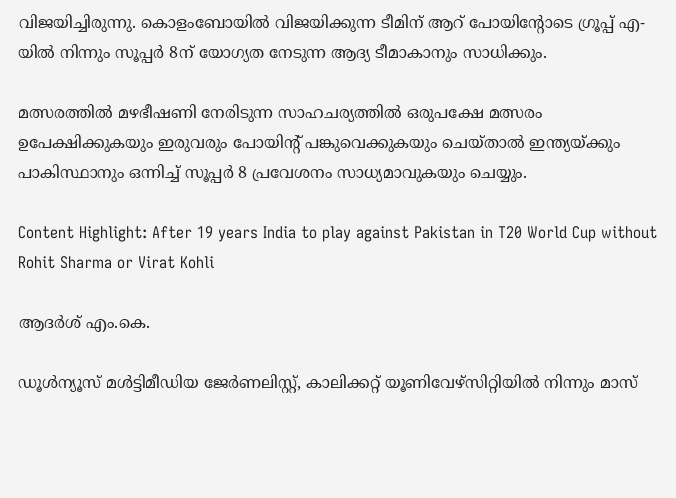വിജയിച്ചിരുന്നു. കൊളംബോയില്‍ വിജയിക്കുന്ന ടീമിന് ആറ് പോയിന്റോടെ ഗ്രൂപ്പ് എ-യില്‍ നിന്നും സൂപ്പര്‍ 8ന് യോഗ്യത നേടുന്ന ആദ്യ ടീമാകാനും സാധിക്കും.

മത്സരത്തില്‍ മഴഭീഷണി നേരിടുന്ന സാഹചര്യത്തില്‍ ഒരുപക്ഷേ മത്സരം ഉപേക്ഷിക്കുകയും ഇരുവരും പോയിന്റ് പങ്കുവെക്കുകയും ചെയ്താല്‍ ഇന്ത്യയ്ക്കും പാകിസ്ഥാനും ഒന്നിച്ച് സൂപ്പര്‍ 8 പ്രവേശനം സാധ്യമാവുകയും ചെയ്യും.

Content Highlight: After 19 years India to play against Pakistan in T20 World Cup without Rohit Sharma or Virat Kohli

ആദര്‍ശ് എം.കെ.

ഡൂള്‍ന്യൂസ് മള്‍ട്ടിമീഡിയ ജേര്‍ണലിസ്റ്റ്, കാലിക്കറ്റ് യൂണിവേഴ്സിറ്റിയില്‍ നിന്നും മാസ്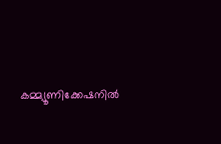കമ്മ്യൂണിക്കേഷനില്‍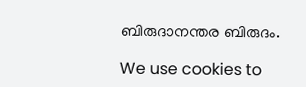ബിരുദാനന്തര ബിരുദം.

We use cookies to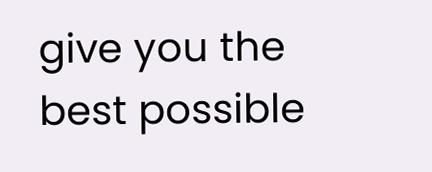give you the best possible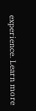experience. Learn more